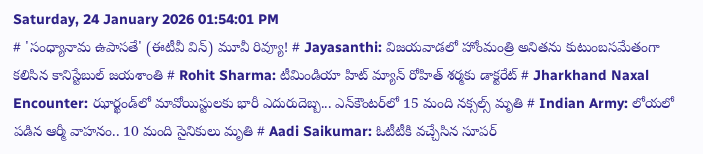Saturday, 24 January 2026 01:54:01 PM
# 'సంధ్యానామ ఉపాసతే' (ఈటీవీ విన్) మూవీ రివ్యూ! # Jayasanthi: విజయవాడలో హోంమంత్రి అనితను కుటుంబసమేతంగా కలిసిన కానిస్టేబుల్ జయశాంతి # Rohit Sharma: టీమిండియా హిట్ మ్యాన్ రోహిత్ శర్మకు డాక్టరేట్ # Jharkhand Naxal Encounter: ఝార్ఖండ్‌లో మావోయిస్టులకు భారీ ఎదురుదెబ్బ... ఎన్‌కౌంటర్‌లో 15 మంది నక్సల్స్ మృతి # Indian Army: లోయలో పడిన ఆర్మీ వాహనం.. 10 మంది సైనికులు మృతి # Aadi Saikumar: ఓటీటీకి వచ్చేసిన సూపర్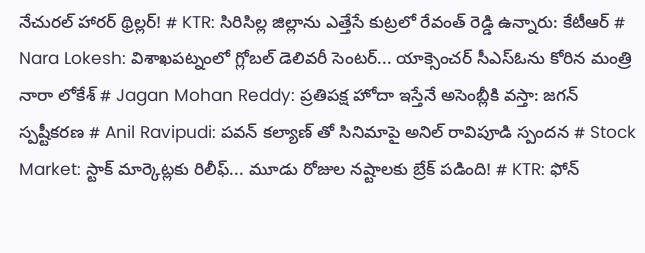నేచురల్ హారర్ థ్రిల్లర్! # KTR: సిరిసిల్ల జిల్లాను ఎత్తేసే కుట్రలో రేవంత్ రెడ్డి ఉన్నారు: కేటీఆర్ # Nara Lokesh: విశాఖపట్నంలో గ్లోబల్ డెలివరీ సెంటర్... యాక్సెంచర్ సీఎస్ఓను కోరిన మంత్రి నారా లోకేశ్ # Jagan Mohan Reddy: ప్రతిపక్ష హోదా ఇస్తేనే అసెంబ్లీకి వస్తా: జగన్ స్పష్టీకరణ # Anil Ravipudi: పవన్ కల్యాణ్ తో సినిమాపై అనిల్ రావిపూడి స్పందన # Stock Market: స్టాక్ మార్కెట్లకు రిలీఫ్... మూడు రోజుల నష్టాలకు బ్రేక్ పడింది! # KTR: ఫోన్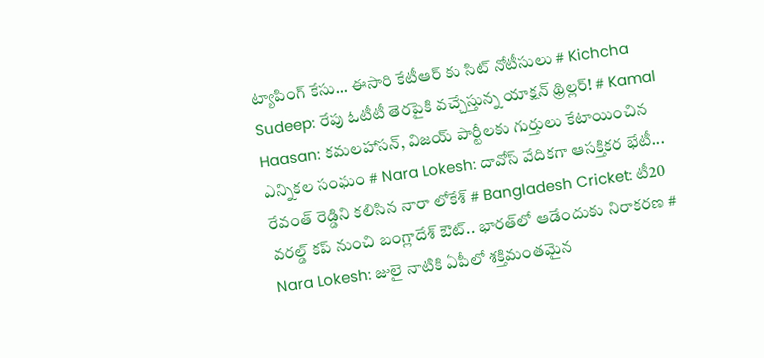ట్యాపింగ్ కేసు... ఈసారి కేటీఆర్ కు సిట్ నోటీసులు # Kichcha Sudeep: రేపు ఓటీటీ తెరపైకి వచ్చేస్తున్న యాక్షన్ థ్రిల్లర్! # Kamal Haasan: కమలహాసన్, విజయ్ పార్టీలకు గుర్తులు కేటాయించిన ఎన్నికల సంఘం # Nara Lokesh: దావోస్ వేదికగా ఆసక్తికర భేటీ... రేవంత్ రెడ్డిని కలిసిన నారా లోకేశ్ # Bangladesh Cricket: టీ20 వరల్డ్ కప్ నుంచి బంగ్లాదేశ్ ఔట్.. భారత్‌లో ఆడేందుకు నిరాకరణ # Nara Lokesh: జులై నాటికి ఏపీలో శక్తిమంతమైన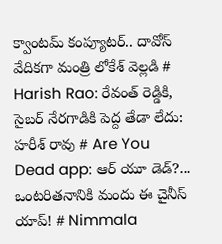క్వాంటమ్ కంప్యూటర్.. దావోస్ వేదికగా మంత్రి లోకేశ్ వెల్లడి # Harish Rao: రేవంత్ రెడ్డికి, సైబర్ నేరగాడికి పెద్ద తేడా లేదు: హరీశ్ రావు # Are You Dead app: ఆర్ యూ డెడ్?... ఒంటరితనానికి మందు ఈ చైనీస్ యాప్! # Nimmala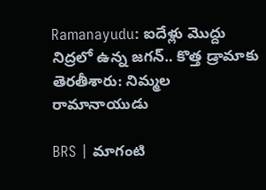Ramanayudu: ఐదేళ్లు మొద్దు నిద్రలో ఉన్న జగన్.. కొత్త డ్రామాకు తెరతీశారు: నిమ్మల రామానాయుడు

BRS | మాగంటి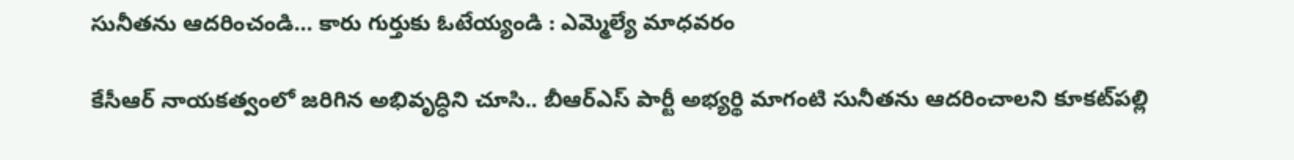సునీతను ఆదరించండి… కారు గుర్తుకు ఓటేయ్యండి : ఎమ్మెల్యే మాధవరం

కేసీఆర్‌ నాయకత్వంలో జరిగిన అభివృద్ధిని చూసి.. బీఆర్‌ఎస్‌ పార్టీ అభ్యర్థి మాగంటి సునీతను ఆదరించాలని కూకట్‌పల్లి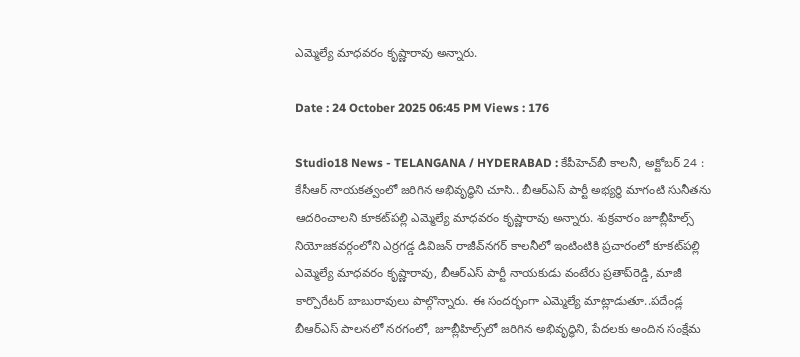ఎమ్మెల్యే మాధవరం కృష్ణారావు అన్నారు.

Date : 24 October 2025 06:45 PM Views : 176

Studio18 News - TELANGANA / HYDERABAD : కేపీహెచ్‌బీ కాలనీ, అక్టోబర్‌ 24 : కేసీఆర్‌ నాయకత్వంలో జరిగిన అభివృద్ధిని చూసి.. బీఆర్‌ఎస్‌ పార్టీ అభ్యర్థి మాగంటి సునీతను ఆదరించాలని కూకట్‌పల్లి ఎమ్మెల్యే మాధవరం కృష్ణారావు అన్నారు. శుక్రవారం జూబ్లీహిల్స్‌ నియోజకవర్గంలోని ఎర్రగడ్డ డివిజన్‌ రాజీవ్‌నగర్‌ కాలనీలో ఇంటింటికి ప్రచారంలో కూకట్‌పల్లి ఎమ్మెల్యే మాధవరం కృష్ణారావు, బీఆర్‌ఎస్‌ పార్టీ నాయకుడు వంటేరు ప్రతాప్‌రెడ్డి, మాజీ కార్పొరేటర్‌ బాబురావులు పాల్గొన్నారు. ఈ సందర్భంగా ఎమ్మెల్యే మాట్లాడుతూ..పదేండ్ల బీఆర్‌ఎస్‌ పాలనలో నరగంలో, జూబ్లీహిల్స్‌లో జరిగిన అభివృద్ధిని, పేదలకు అందిన సంక్షేమ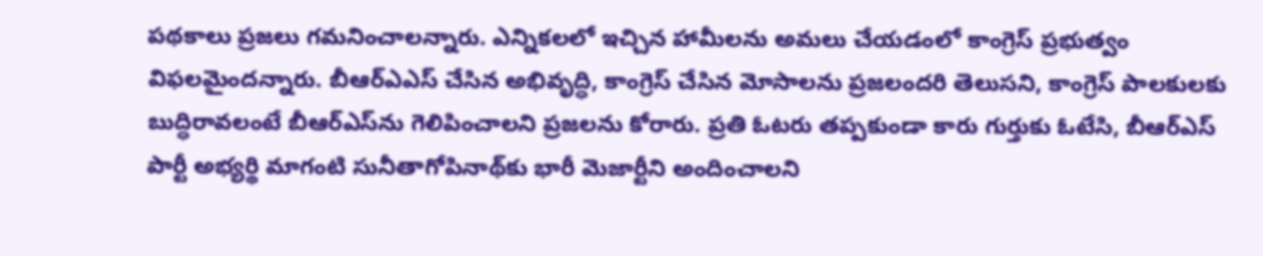పథకాలు ప్రజలు గమనించాలన్నారు. ఎన్నికలలో ఇచ్చిన హామీలను అమలు చేయడంలో కాంగ్రెస్‌ ప్రభుత్వం విఫలమైందన్నారు. బీఆర్‌ఎఎస్‌ చేసిన అభివృద్ధి, కాంగ్రెస్‌ చేసిన మోసాలను ప్రజలందరి తెలుసని, కాంగ్రెస్‌ పాలకులకు బుద్ధిరావలంటే బీఆర్‌ఎస్‌ను గెలిపించాలని ప్రజలను కోరారు. ప్రతి ఓటరు తప్పకుండా కారు గుర్తుకు ఓటేసి, బీఆర్‌ఎస్‌ పార్టీ అభ్యర్థి మాగంటి సునీతాగోపినాథ్‌కు భారీ మెజార్టీని అందించాలని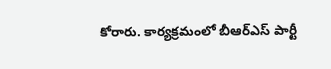కోరారు. కార్యక్రమంలో బీఆర్‌ఎస్‌ పార్టీ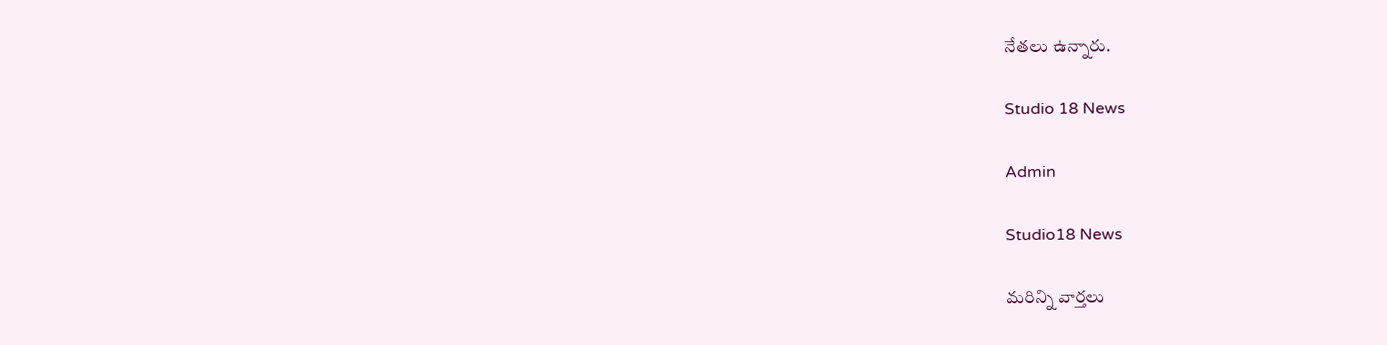నేతలు ఉన్నారు.

Studio 18 News

Admin

Studio18 News

మరిన్ని వార్తలు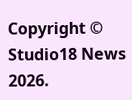Copyright © Studio18 News 2026.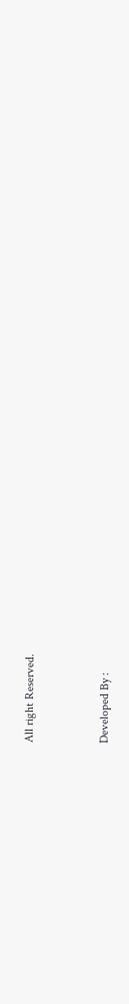All right Reserved.



Developed By :